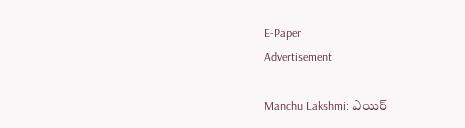E-Paper
Advertisement

Manchu Lakshmi: ఎయిర్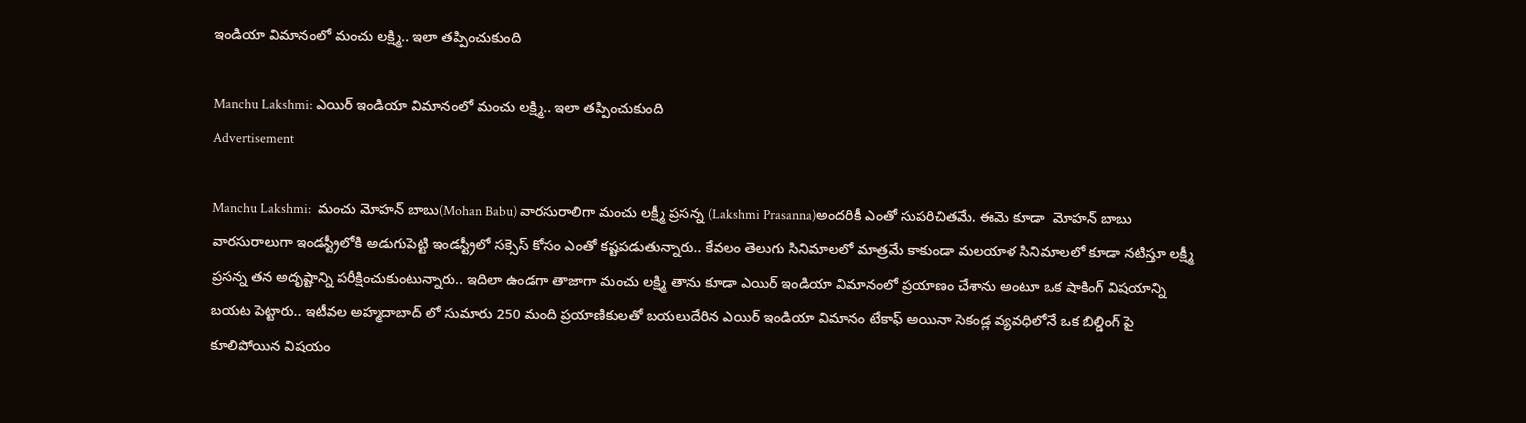ఇండియా విమానంలో మంచు లక్ష్మి.. ఇలా తప్పించుకుంది

Manchu Lakshmi: ఎయిర్ ఇండియా విమానంలో మంచు లక్ష్మి.. ఇలా తప్పించుకుంది
Advertisement

Manchu Lakshmi:  మంచు మోహన్ బాబు(Mohan Babu) వారసురాలిగా మంచు లక్ష్మీ ప్రసన్న (Lakshmi Prasanna)అందరికీ ఎంతో సుపరిచితమే. ఈమె కూడా  మోహన్ బాబు వారసురాలుగా ఇండస్ట్రీలోకి అడుగుపెట్టి ఇండస్ట్రీలో సక్సెస్ కోసం ఎంతో కష్టపడుతున్నారు.. కేవలం తెలుగు సినిమాలలో మాత్రమే కాకుండా మలయాళ సినిమాలలో కూడా నటిస్తూ లక్ష్మీ ప్రసన్న తన అదృష్టాన్ని పరీక్షించుకుంటున్నారు.. ఇదిలా ఉండగా తాజాగా మంచు లక్ష్మి తాను కూడా ఎయిర్ ఇండియా విమానంలో ప్రయాణం చేశాను అంటూ ఒక షాకింగ్ విషయాన్ని బయట పెట్టారు.. ఇటీవల అహ్మదాబాద్ లో సుమారు 250 మంది ప్రయాణికులతో బయలుదేరిన ఎయిర్ ఇండియా విమానం టేకాఫ్ అయినా సెకండ్ల వ్యవధిలోనే ఒక బిల్డింగ్ పై కూలిపోయిన విషయం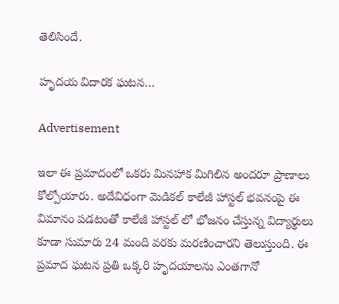తెలిసిందే.

హృదయ విదారక ఘటన…

Advertisement

ఇలా ఈ ప్రమాదంలో ఒకరు మినహాక మిగిలిన అందరూ ప్రాణాలు కోల్పోయారు. అదేవిధంగా మెడికల్ కాలేజీ హాస్టల్ భవనంపై ఈ విమానం పడటంతో కాలేజీ హాస్టల్ లో భోజనం చేస్తున్న విద్యార్థులు కూడా సుమారు 24 మంది వరకు మరణించారని తెలుస్తుంది. ఈ ప్రమాద ఘటన ప్రతి ఒక్కరి హృదయాలను ఎంతగానో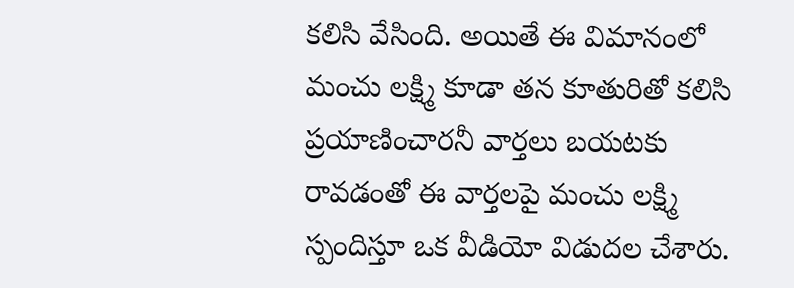కలిసి వేసింది. అయితే ఈ విమానంలో మంచు లక్ష్మి కూడా తన కూతురితో కలిసి ప్రయాణించారనీ వార్తలు బయటకు రావడంతో ఈ వార్తలపై మంచు లక్ష్మి స్పందిస్తూ ఒక వీడియో విడుదల చేశారు.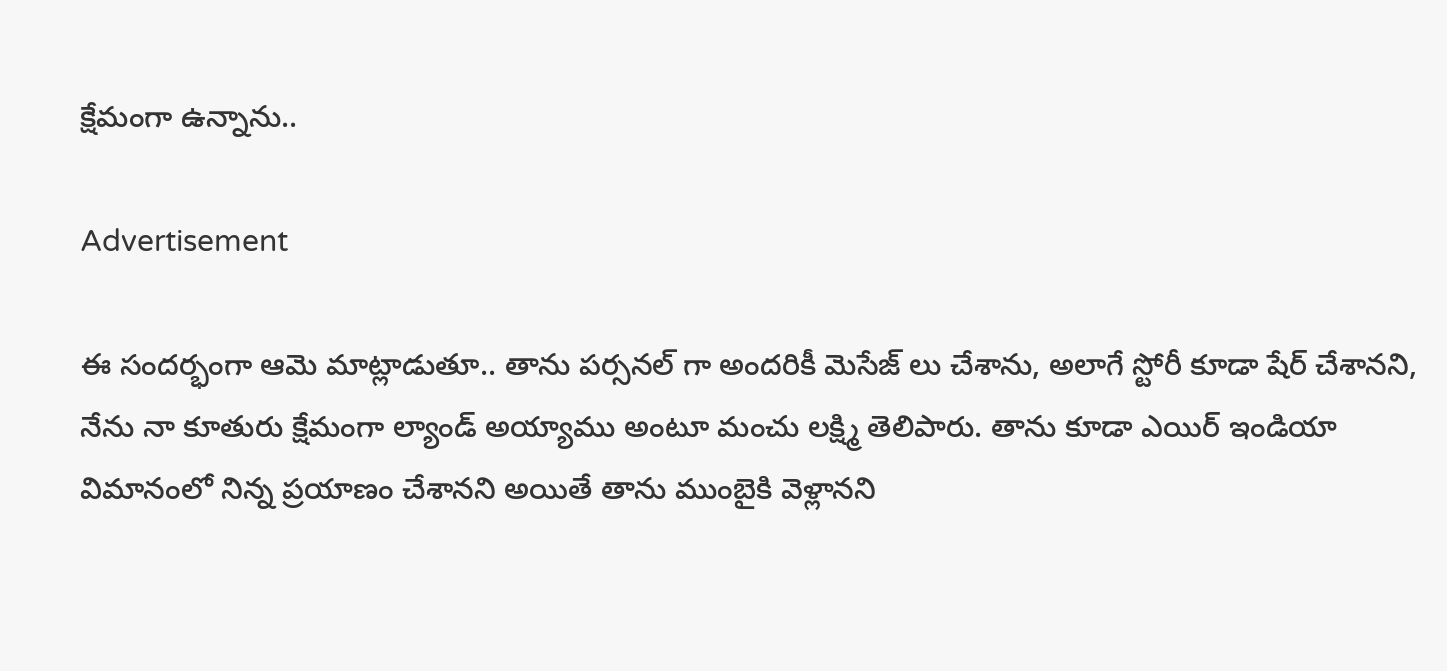క్షేమంగా ఉన్నాను..

Advertisement

ఈ సందర్భంగా ఆమె మాట్లాడుతూ.. తాను పర్సనల్ గా అందరికీ మెసేజ్ లు చేశాను, అలాగే స్టోరీ కూడా షేర్ చేశానని, నేను నా కూతురు క్షేమంగా ల్యాండ్ అయ్యాము అంటూ మంచు లక్ష్మి తెలిపారు. తాను కూడా ఎయిర్ ఇండియా విమానంలో నిన్న ప్రయాణం చేశానని అయితే తాను ముంబైకి వెళ్లానని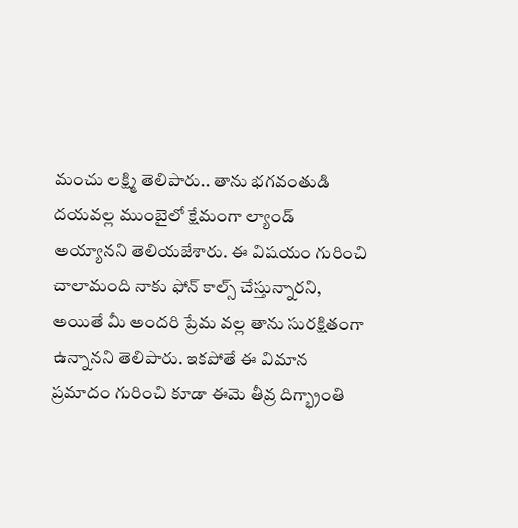మంచు లక్ష్మి తెలిపారు.. తాను భగవంతుడి దయవల్ల ముంబైలో క్షేమంగా ల్యాండ్ అయ్యానని తెలియజేశారు. ఈ విషయం గురించి చాలామంది నాకు ఫోన్ కాల్స్ చేస్తున్నారని, అయితే మీ అందరి ప్రేమ వల్ల తాను సురక్షితంగా ఉన్నానని తెలిపారు. ఇకపోతే ఈ విమాన ప్రమాదం గురించి కూడా ఈమె తీవ్ర దిగ్భ్రాంతి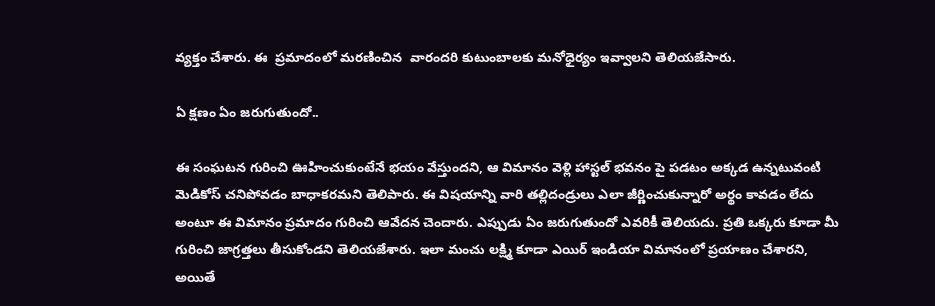వ్యక్తం చేశారు. ఈ  ప్రమాదంలో మరణించిన  వారందరి కుటుంబాలకు మనోధైర్యం ఇవ్వాలని తెలియజేసారు.

ఏ క్షణం ఏం జరుగుతుందో..

ఈ సంఘటన గురించి ఊహించుకుంటేనే భయం వేస్తుందని, ఆ విమానం వెళ్లి హాస్టల్ భవనం పై పడటం అక్కడ ఉన్నటువంటి మెడికోస్ చనిపోవడం బాధాకరమని తెలిపారు. ఈ విషయాన్ని వారి తల్లిదండ్రులు ఎలా జీర్ణించుకున్నారో అర్థం కావడం లేదు అంటూ ఈ విమానం ప్రమాదం గురించి ఆవేదన చెందారు. ఎప్పుడు ఏం జరుగుతుందో ఎవరికీ తెలియదు. ప్రతి ఒక్కరు కూడా మీ గురించి జాగ్రత్తలు తీసుకోండని తెలియజేశారు. ఇలా మంచు లక్ష్మి కూడా ఎయిర్ ఇండియా విమానంలో ప్రయాణం చేశారని, అయితే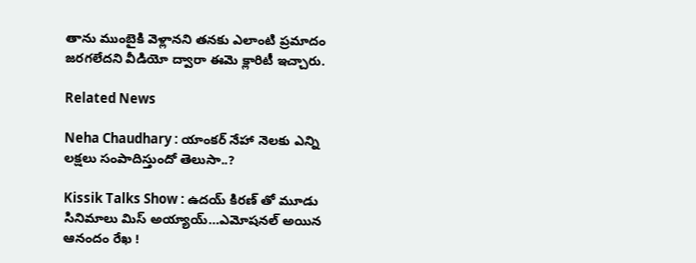తాను ముంబైకి వెళ్లానని తనకు ఎలాంటి ప్రమాదం జరగలేదని వీడియో ద్వారా ఈమె క్లారిటీ ఇచ్చారు.

Related News

Neha Chaudhary : యాంకర్ నేహా నెలకు ఎన్ని లక్షలు సంపాదిస్తుందో తెలుసా..?

Kissik Talks Show : ఉదయ్ కిరణ్ తో మూడు సినిమాలు మిస్ అయ్యాయ్…ఎమోషనల్ అయిన ఆనందం రేఖ !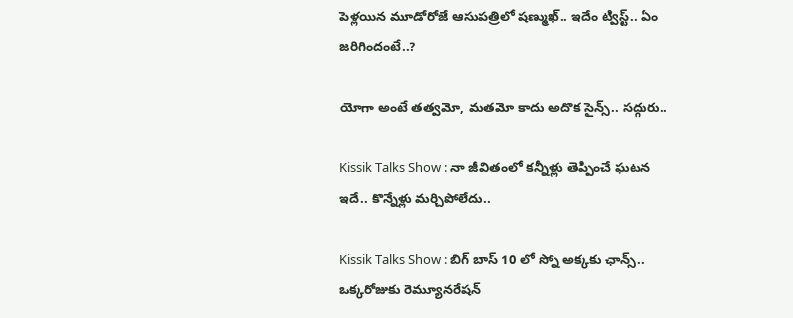పెళ్లయిన మూడోరోజే ఆసుపత్రిలో షణ్ముఖ్.. ఇదేం ట్విస్ట్.. ఏం జరిగిందంటే..?

యోగా అంటే తత్వమో, మతమో కాదు అదొక సైన్స్.. సద్గురు..

Kissik Talks Show : నా జీవితంలో కన్నీళ్లు తెప్పించే ఘటన ఇదే.. కొన్నేళ్లు మర్చిపోలేదు..

Kissik Talks Show : బిగ్ బాస్ 10 లో స్నో అక్కకు ఛాన్స్.. ఒక్కరోజుకు రెమ్యూనరేషన్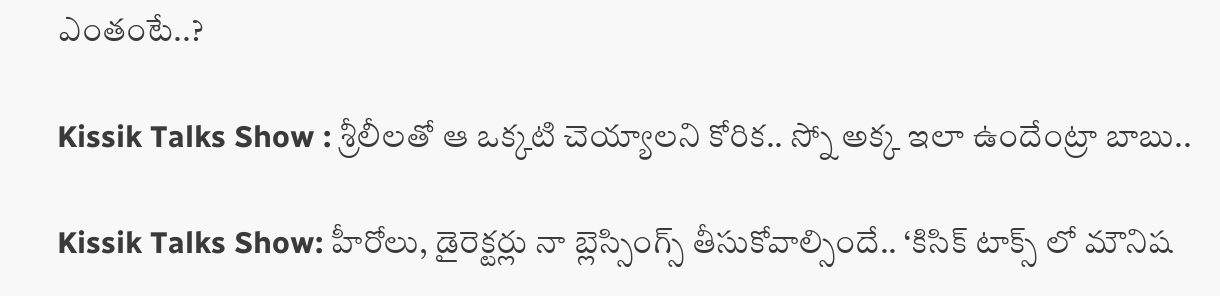ఎంతంటే..?

Kissik Talks Show : శ్రీలీలతో ఆ ఒక్కటి చెయ్యాలని కోరిక.. స్నో అక్క ఇలా ఉందేంట్రా బాబు..

Kissik Talks Show: హీరోలు, డైరెక్టర్లు నా బ్లెస్సింగ్స్ తీసుకోవాల్సిందే.. ‘కిసిక్ టాక్స్ లో మౌనిష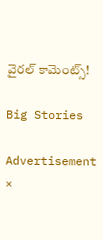వైరల్ కామెంట్స్!

Big Stories

Advertisement
×